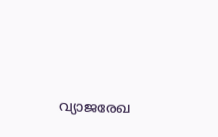വ്യാജരേഖ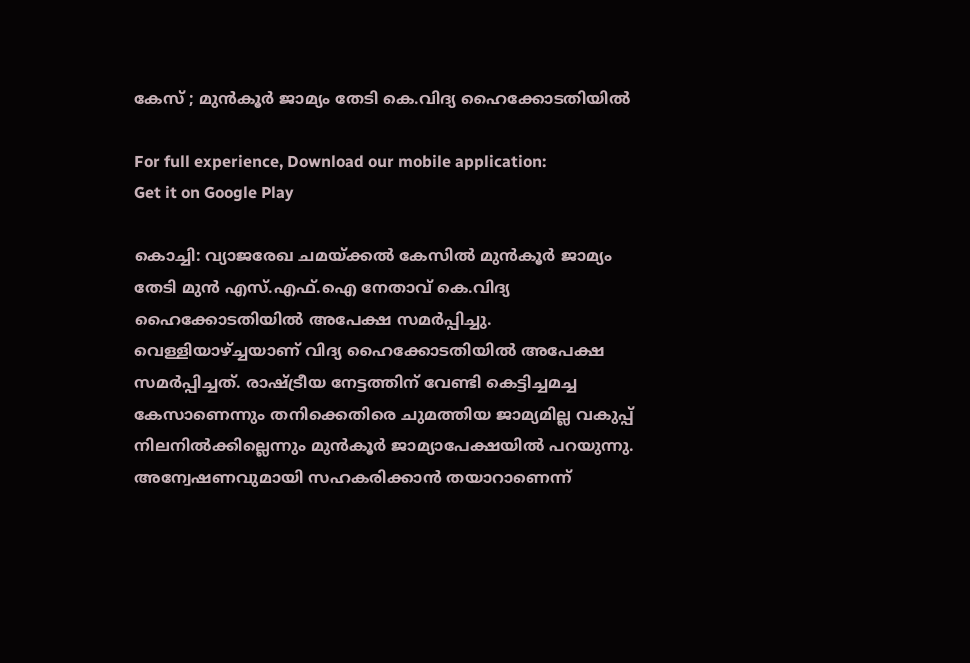കേസ് ; മുൻകൂർ ജാമ്യം തേടി കെ.വിദ്യ ഹൈക്കോടതിയിൽ

For full experience, Download our mobile application:
Get it on Google Play

കൊച്ചി: വ്യാജരേഖ ചമയ്ക്കൽ കേസിൽ മുൻകൂർ ജാമ്യം തേടി മുൻ എസ്.എഫ്.ഐ നേതാവ് കെ.വിദ്യ ഹൈക്കോടതിയിൽ അപേക്ഷ സമർപ്പിച്ചു. വെള്ളിയാഴ്ച്ചയാണ് വിദ്യ ഹൈക്കോടതിയിൽ അപേക്ഷ സമർപ്പിച്ചത്. രാഷ്ട്രീയ നേട്ടത്തിന് വേണ്ടി കെട്ടിച്ചമച്ച കേസാണെന്നും തനിക്കെതിരെ ചുമത്തിയ ജാമ്യമില്ല വകുപ്പ് നിലനിൽക്കില്ലെന്നും മുൻകൂർ ജാമ്യാപേക്ഷയിൽ പറയുന്നു. അന്വേഷണവുമായി സഹകരിക്കാൻ തയാറാണെന്ന്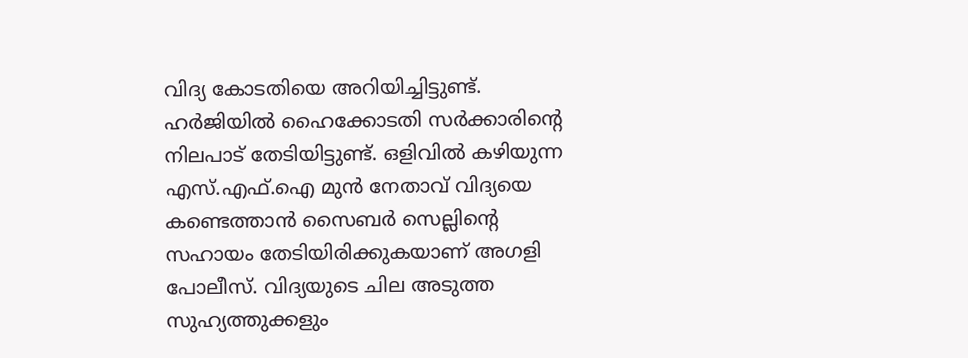വിദ്യ കോടതിയെ അറിയിച്ചിട്ടുണ്ട്. ഹർജിയിൽ ഹൈക്കോടതി സർക്കാരിൻ്റെ നിലപാട് തേടിയിട്ടുണ്ട്. ഒളിവിൽ കഴിയുന്ന എസ്.എഫ്.ഐ മുൻ നേതാവ് വിദ്യയെ കണ്ടെത്താൻ സൈബർ സെല്ലിൻ്റെ സഹായം തേടിയിരിക്കുകയാണ് അഗളി പോലീസ്. വിദ്യയുടെ ചില അടുത്ത സുഹ്യത്തുക്കളും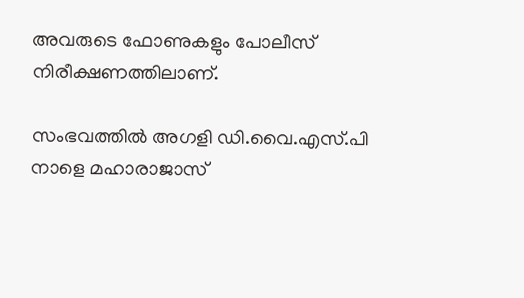അവരുടെ ഫോണുകളും പോലീസ് നിരീക്ഷണത്തിലാണ്.

സംഭവത്തിൽ അഗളി ഡി.വൈ.എസ്.പി നാളെ മഹാരാജാസ്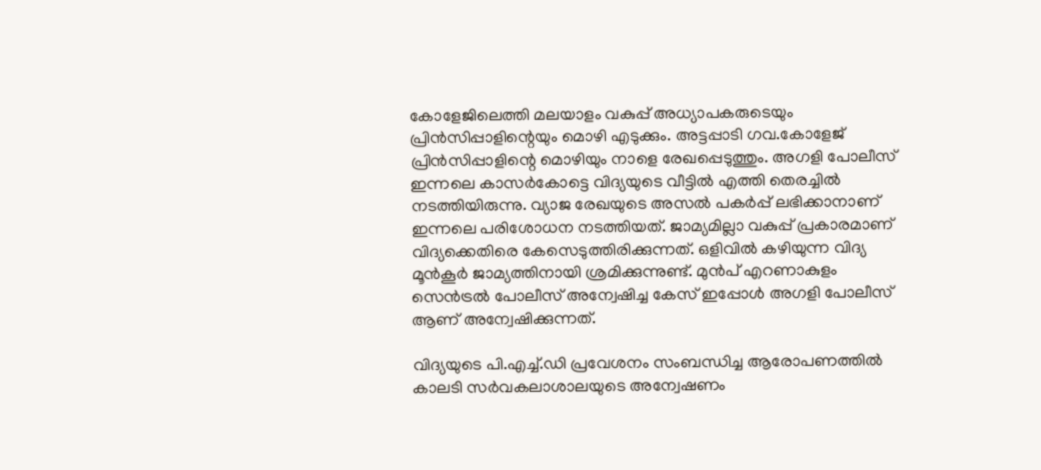കോളേജിലെത്തി മലയാളം വകുപ്പ് അധ്യാപകരുടെയും പ്രിൻസിപ്പാളിന്റെയും മൊഴി എടുക്കും. അട്ടപ്പാടി ഗവ.കോളേജ് പ്രിൻസിപ്പാളിന്റെ മൊഴിയും നാളെ രേഖപ്പെടുത്തും. അഗളി പോലീസ് ഇന്നലെ കാസർകോട്ടെ വിദ്യയുടെ വീട്ടിൽ എത്തി തെരച്ചിൽ നടത്തിയിരുന്നു. വ്യാജ രേഖയുടെ അസൽ പകർപ്പ് ലഭിക്കാനാണ് ഇന്നലെ പരിശോധന നടത്തിയത്. ജാമ്യമില്ലാ വകുപ്പ് പ്രകാരമാണ് വിദ്യക്കെതിരെ കേസെടുത്തിരിക്കുന്നത്. ഒളിവിൽ കഴിയുന്ന വിദ്യ മൂൻകൂർ ജാമ്യത്തിനായി ശ്രമിക്കുന്നുണ്ട്. മുൻപ് എറണാകുളം സെൻട്രൽ പോലീസ് അന്വേഷിച്ച കേസ് ഇപ്പോള്‍ അഗളി പോലീസ് ആണ് അന്വേഷിക്കുന്നത്.

വിദ്യയുടെ പി.എച്ച്.ഡി പ്രവേശനം സംബന്ധിച്ച ആരോപണത്തില്‍ കാലടി സർവകലാശാലയുടെ അന്വേഷണം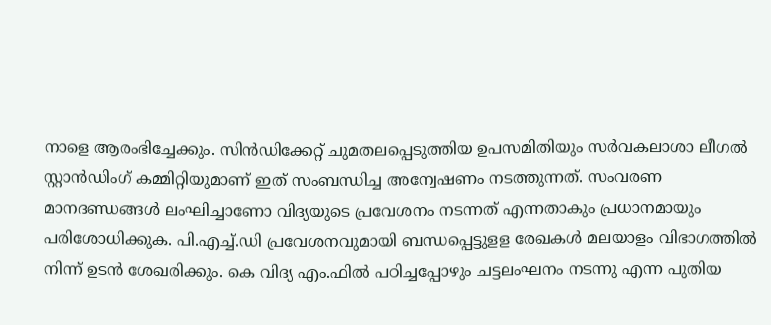നാളെ ആരംഭിച്ചേക്കും. സിൻഡിക്കേറ്റ് ചുമതലപ്പെടുത്തിയ ഉപസമിതിയും സര്‍വകലാശാ ലീഗല്‍ സ്റ്റാന്‍ഡിംഗ് കമ്മിറ്റിയുമാണ് ഇത് സംബന്ധിച്ച അന്വേഷണം നടത്തുന്നത്. സംവരണ മാനദണ്ഡങ്ങൾ ലംഘിച്ചാണോ വിദ്യയുടെ പ്രവേശനം നടന്നത് എന്നതാകും പ്രധാനമായും പരിശോധിക്കുക. പി.എച്ച്.ഡി പ്രവേശനവുമായി ബന്ധപ്പെട്ടുളള രേഖകൾ മലയാളം വിഭാഗത്തിൽ നിന്ന് ഉടൻ ശേഖരിക്കും. കെ വിദ്യ എം.ഫിൽ പഠിച്ചപ്പോഴും ചട്ടലംഘനം നടന്നു എന്ന പുതിയ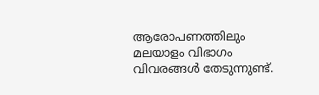ആരോപണത്തിലും മലയാളം വിഭാഗം വിവരങ്ങൾ തേടുന്നുണ്ട്.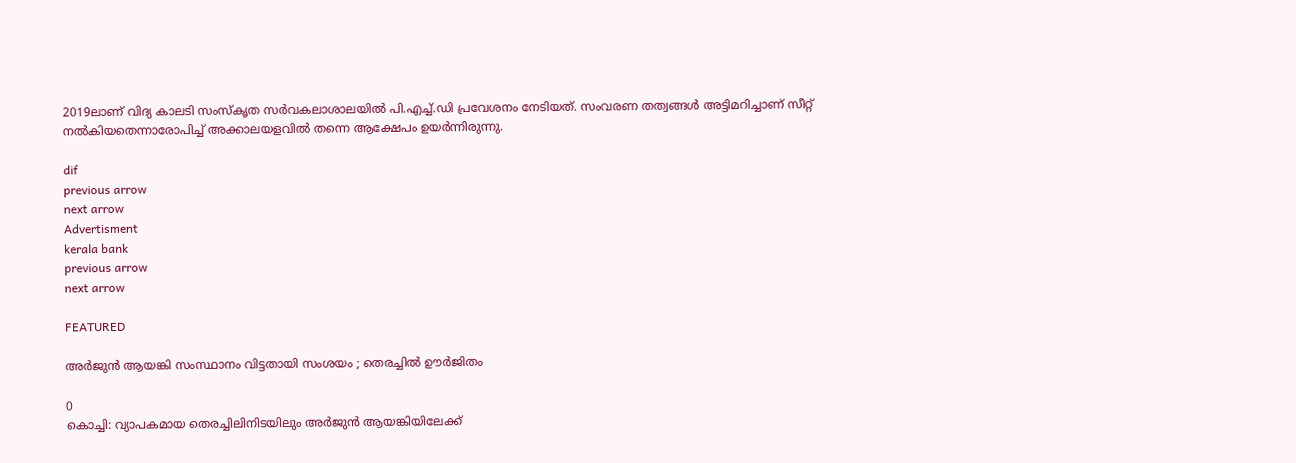2019ലാണ് വിദ്യ കാലടി സംസ്കൃത സര്‍വകലാശാലയില്‍ പി.എച്ച്.ഡി പ്രവേശനം നേടിയത്. സംവരണ തത്വങ്ങള്‍ അട്ടിമറിച്ചാണ് സീറ്റ് നല്‍കിയതെന്നാരോപിച്ച് അക്കാലയളവില്‍ തന്നെ ആക്ഷേപം ഉയര്‍ന്നിരുന്നു.

dif
previous arrow
next arrow
Advertisment
kerala bank
previous arrow
next arrow

FEATURED

അർജുൻ ആയങ്കി സംസ്ഥാനം വിട്ടതായി സംശയം ; തെരച്ചിൽ ഊർജിതം

0
കൊച്ചി: വ്യാപകമായ തെരച്ചിലിനിടയിലും അർജുൻ ആയങ്കിയിലേക്ക്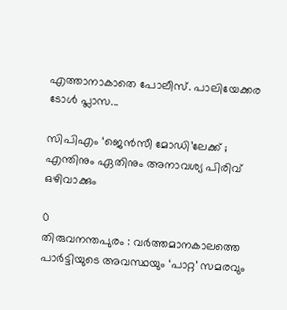എത്താനാകാതെ പോലീസ്. പാലിയേക്കര ടോൾ പ്ലാസ...

സിപിഎം ‘ജെൻസീ മോഡി’ലേക്ക് ; എന്തിനും ഏതിനും അനാവശ്യ പിരിവ് ഒഴിവാക്കും

0
തിരുവനന്തപുരം : വർത്തമാനകാലത്തെ പാർട്ടിയുടെ അവസ്ഥയും ‘പാറ്റ’ സമരവും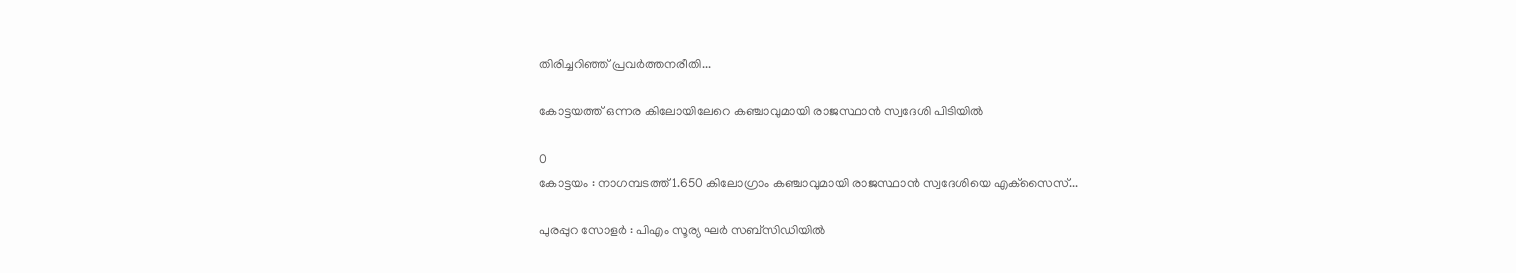തിരിച്ചറിഞ്ഞ് പ്രവർത്തനരീതി...

കോട്ടയത്ത് ഒന്നര കിലോയിലേറെ കഞ്ചാവുമായി രാജസ്ഥാൻ സ്വദേശി പിടിയിൽ

0
കോട്ടയം : നാഗമ്പടത്ത് 1.650 കിലോഗ്രാം കഞ്ചാവുമായി രാജസ്ഥാൻ സ്വദേശിയെ എക്‌സൈസ്...

പുരപ്പുറ സോളർ : പിഎം സൂര്യ ഘർ സബ്സിഡിയിൽ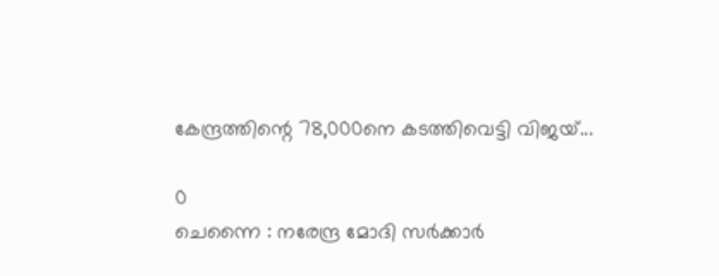കേന്ദ്രത്തിന്റെ 78,000നെ കടത്തിവെട്ടി വിജയ്‍...

0
ചെന്നൈ : നരേന്ദ്ര മോദി സർക്കാർ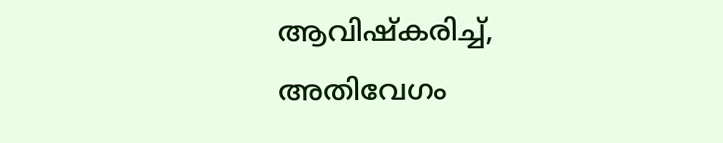ആവിഷ്കരിച്ച്, അതിവേഗം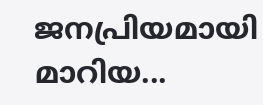ജനപ്രിയമായി മാറിയ...